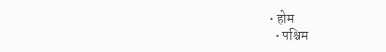• होम
  • पश्चिम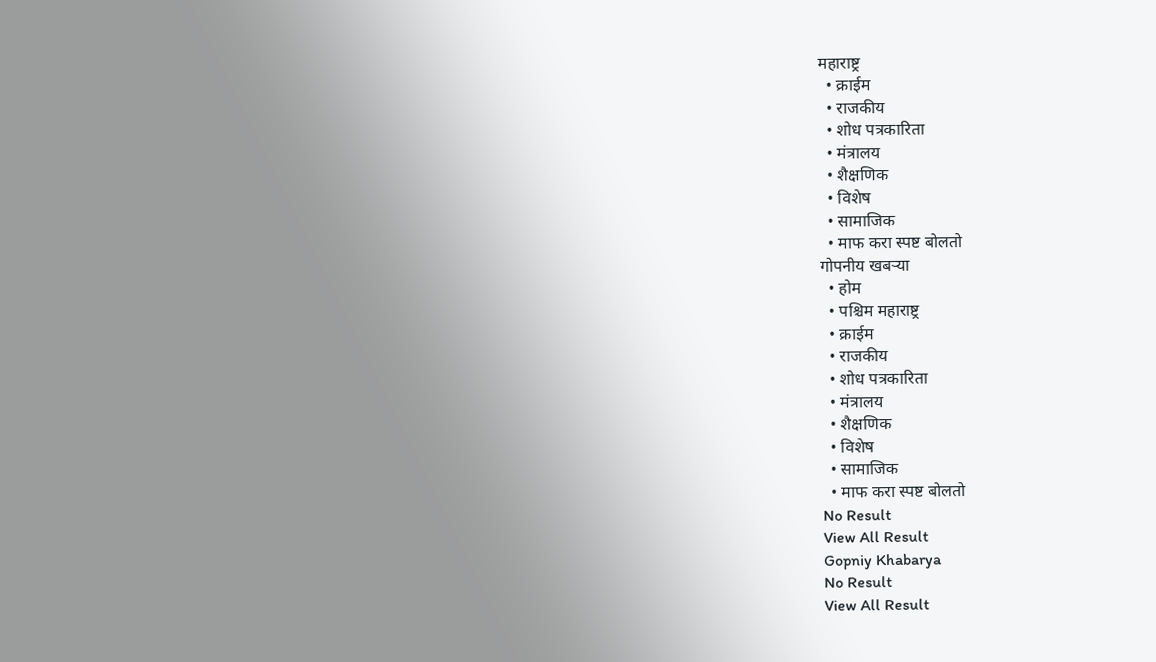महाराष्ट्र
  • क्राईम
  • राजकीय
  • शोध पत्रकारिता
  • मंत्रालय
  • शैक्षणिक
  • विशेष
  • सामाजिक
  • माफ करा स्पष्ट बोलतो
गोपनीय खबऱ्या
  • होम
  • पश्चिम महाराष्ट्र
  • क्राईम
  • राजकीय
  • शोध पत्रकारिता
  • मंत्रालय
  • शैक्षणिक
  • विशेष
  • सामाजिक
  • माफ करा स्पष्ट बोलतो
No Result
View All Result
Gopniy Khabarya
No Result
View All Result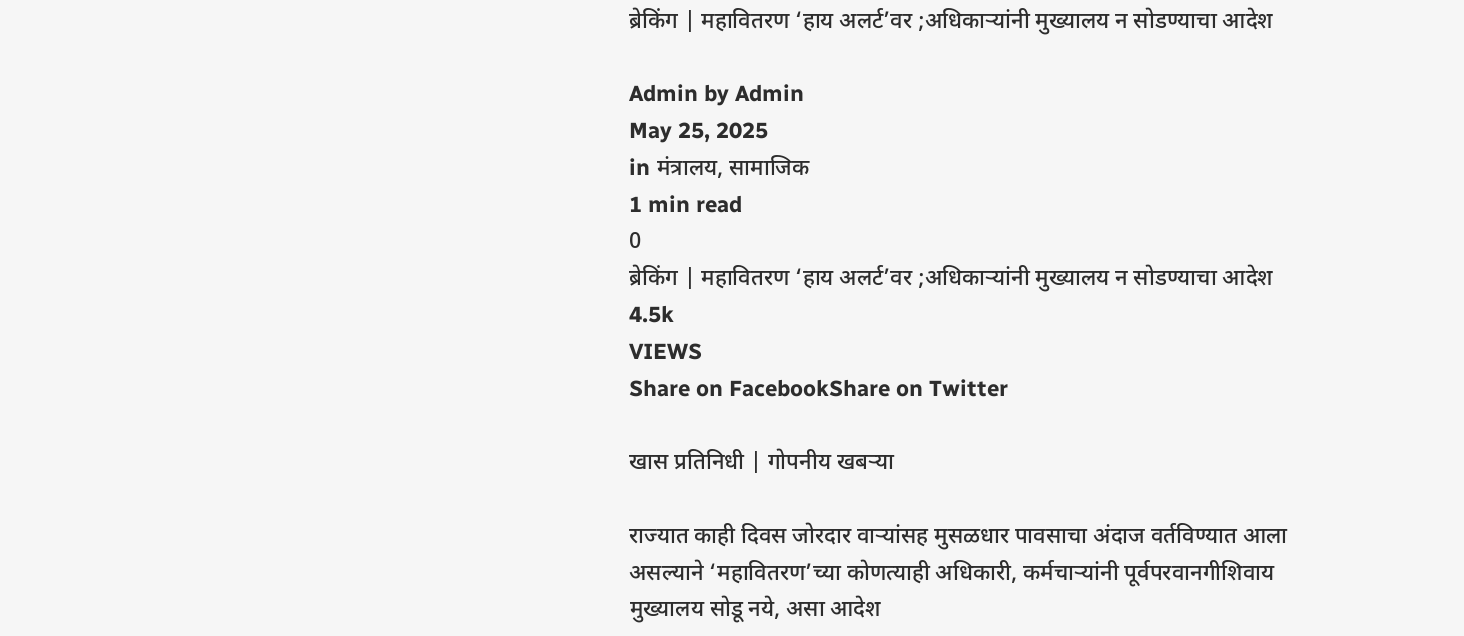ब्रेकिंग | महावितरण ‘हाय अलर्ट’वर ;अधिकाऱ्यांनी मुख्यालय न सोडण्याचा आदेश

Admin by Admin
May 25, 2025
in मंत्रालय, सामाजिक
1 min read
0
ब्रेकिंग | महावितरण ‘हाय अलर्ट’वर ;अधिकाऱ्यांनी मुख्यालय न सोडण्याचा आदेश
4.5k
VIEWS
Share on FacebookShare on Twitter

खास प्रतिनिधी | गोपनीय खबऱ्या

राज्यात काही दिवस जोरदार वाऱ्यांसह मुसळधार पावसाचा अंदाज वर्तविण्यात आला असल्याने ‘महावितरण’च्या कोणत्याही अधिकारी, कर्मचाऱ्यांनी पूर्वपरवानगीशिवाय मुख्यालय सोडू नये, असा आदेश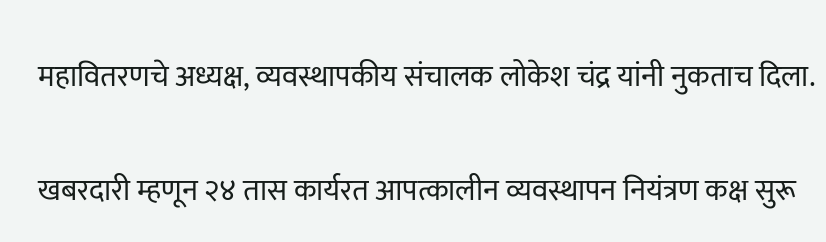महावितरणचे अध्यक्ष, व्यवस्थापकीय संचालक लोकेश चंद्र यांनी नुकताच दिला.

खबरदारी म्हणून २४ तास कार्यरत आपत्कालीन व्यवस्थापन नियंत्रण कक्ष सुरू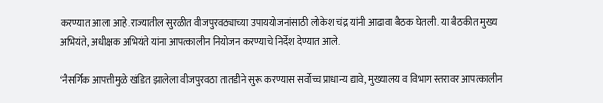करण्यात आला आहे.राज्यातील सुरळीत वीजपुरवठ्याच्या उपाययोजनांसाठी लोकेश चंद्र यांनी आढावा बैठक घेतली. या बैठकीत मुख्य अभियंते, अधीक्षक अभियंते यांना आपत्कालीन नियोजन करण्याचे निर्देश देण्यात आले.

‘नैसर्गिक आपत्तीमुळे खंडित झालेला वीजपुरवठा तातडीने सुरू करण्यास सर्वोच्च प्राधान्य द्यावे, मुख्यालय व विभाग स्तरावर आपत्कालीन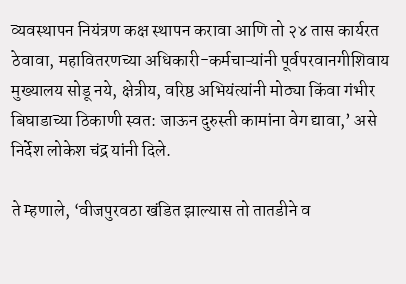व्यवस्थापन नियंत्रण कक्ष स्थापन करावा आणि तो २४ तास कार्यरत ठेवावा, महावितरणच्या अधिकारी-कर्मचाऱ्यांनी पूर्वपरवानगीशिवाय मुख्यालय सोडू नये, क्षेत्रीय, वरिष्ठ अभियंत्यांनी मोठ्या किंवा गंभीर बिघाडाच्या ठिकाणी स्वत: जाऊन दुरुस्ती कामांना वेग द्यावा,’ असे निर्देश लोकेश चंद्र यांनी दिले.

ते म्हणाले, ‘वीजपुरवठा खंडित झाल्यास तो तातडीने व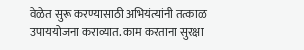वेळेत सुरू करण्यासाठी अभियंत्यांनी तत्काळ उपाययोजना कराव्यात. काम करताना सुरक्षा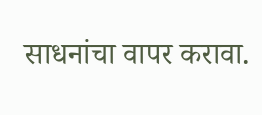साधनांचा वापर करावा.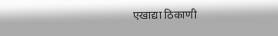एखाद्या ठिकाणी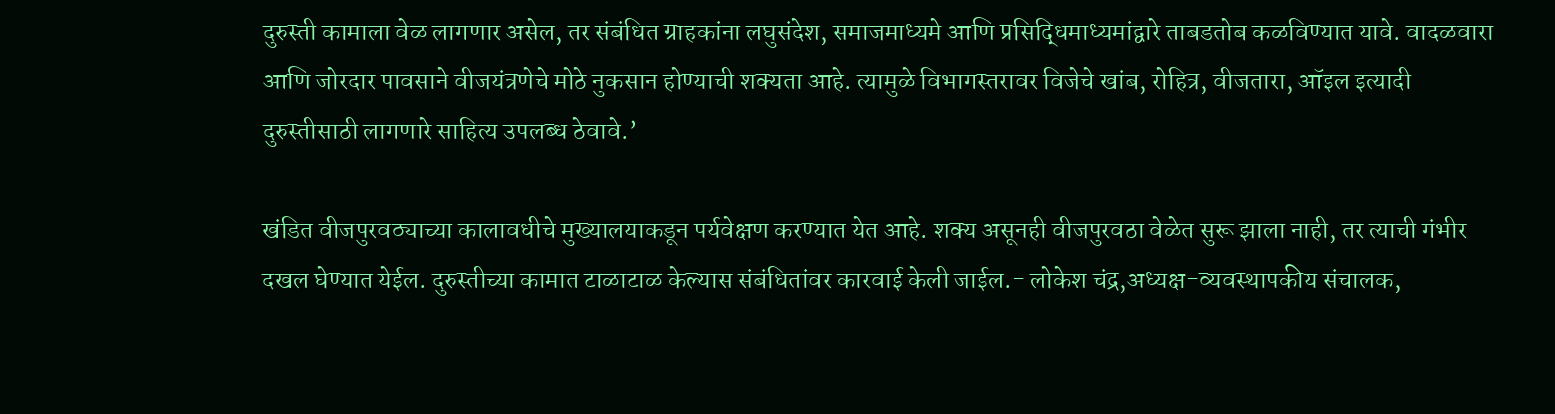दुरुस्ती कामाला वेळ लागणार असेल, तर संबंधित ग्राहकांना लघुसंदेश, समाजमाध्यमे आणि प्रसिद्धिमाध्यमांद्वारे ताबडतोब कळविण्यात यावे. वादळवारा आणि जोरदार पावसाने वीजयंत्रणेचे मोठे नुकसान होण्याची शक्यता आहे. त्यामुळे विभागस्तरावर विजेचे खांब, रोहित्र, वीजतारा, ऑइल इत्यादी दुरुस्तीसाठी लागणारे साहित्य उपलब्ध ठेवावे.’

खंडित वीजपुरवठ्याच्या कालावधीचे मुख्यालयाकडून पर्यवेक्षण करण्यात येत आहे. शक्य असूनही वीजपुरवठा वेळेत सुरू झाला नाही, तर त्याची गंभीर दखल घेण्यात येईल. दुरुस्तीच्या कामात टाळाटाळ केल्यास संबंधितांवर कारवाई केली जाईल.- लोकेश चंद्र,अध्यक्ष-व्यवस्थापकीय संचालक,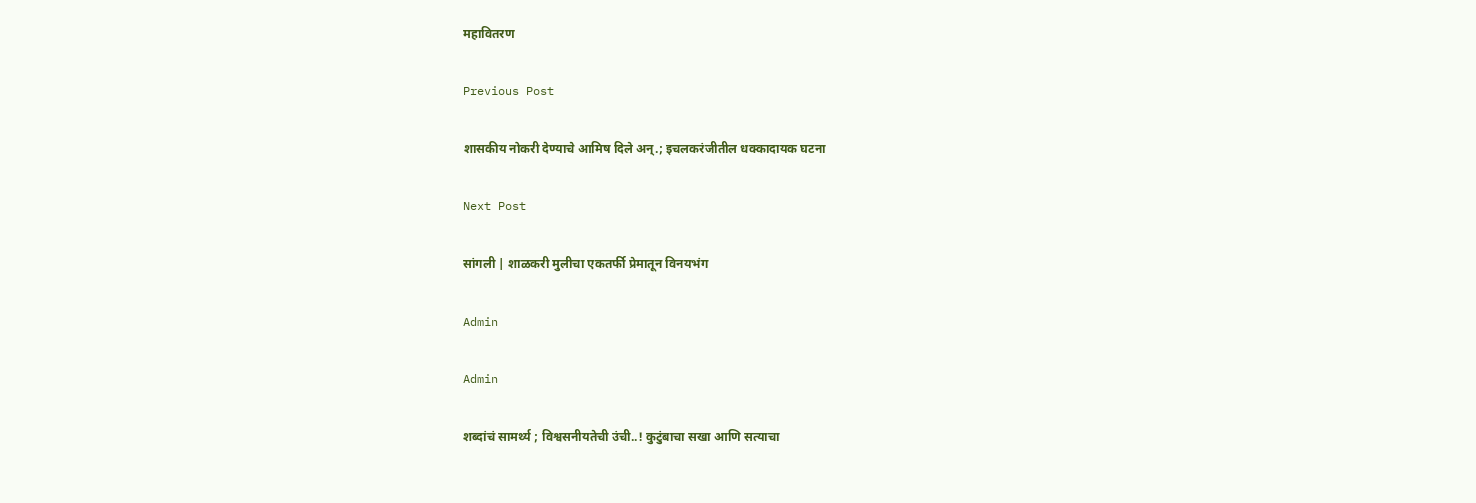महावितरण

Previous Post

शासकीय नोकरी देण्याचे आमिष दिले अन्.; इचलकरंजीतील धक्कादायक घटना

Next Post

सांगली | शाळकरी मुलीचा एकतर्फी प्रेमातून विनयभंग

Admin

Admin

शब्दांचं सामर्थ्य ; विश्वसनीयतेची उंची..! कुटुंबाचा सखा आणि सत्याचा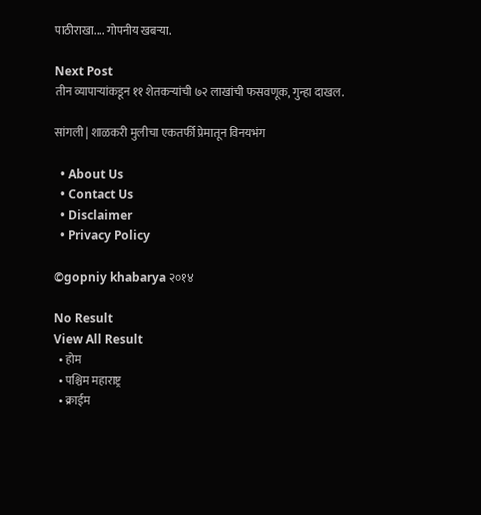पाठीराखा.... गोपनीय खबऱ्या.

Next Post
तीन व्यापाऱ्यांकडून ११ शेतकर्‍यांची ७२ लाखांची फसवणूक, गुन्हा दाखल.

सांगली | शाळकरी मुलीचा एकतर्फी प्रेमातून विनयभंग

  • About Us
  • Contact Us
  • Disclaimer
  • Privacy Policy

©gopniy khabarya २०१४

No Result
View All Result
  • होम
  • पश्चिम महाराष्ट्र
  • क्राईम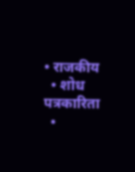• राजकीय
  • शोध पत्रकारिता
  •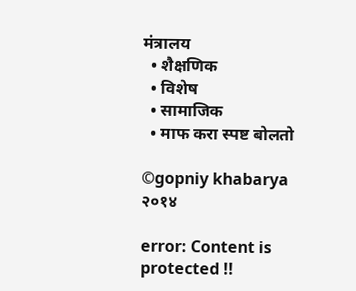मंत्रालय
  • शैक्षणिक
  • विशेष
  • सामाजिक
  • माफ करा स्पष्ट बोलतो

©gopniy khabarya २०१४

error: Content is protected !!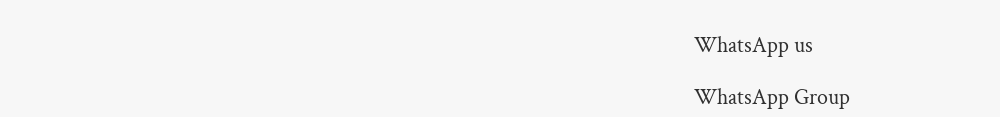WhatsApp us

WhatsApp Group